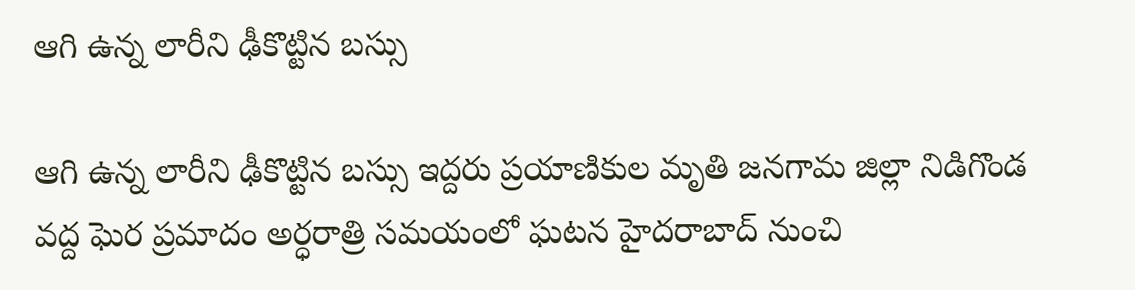ఆగి ఉన్న లారీని ఢీకొట్టిన బ‌స్సు

ఆగి ఉన్న లారీని ఢీకొట్టిన బ‌స్సు ఇద్ద‌రు ప్ర‌యాణికుల మృతి జ‌న‌గామ జిల్లా నిడిగొండ వ‌ద్ద ఘెర ప్ర‌మాదం అర్ధ‌రాత్రి స‌మ‌యంలో ఘ‌ట‌న‌ హైద‌రాబాద్ నుంచి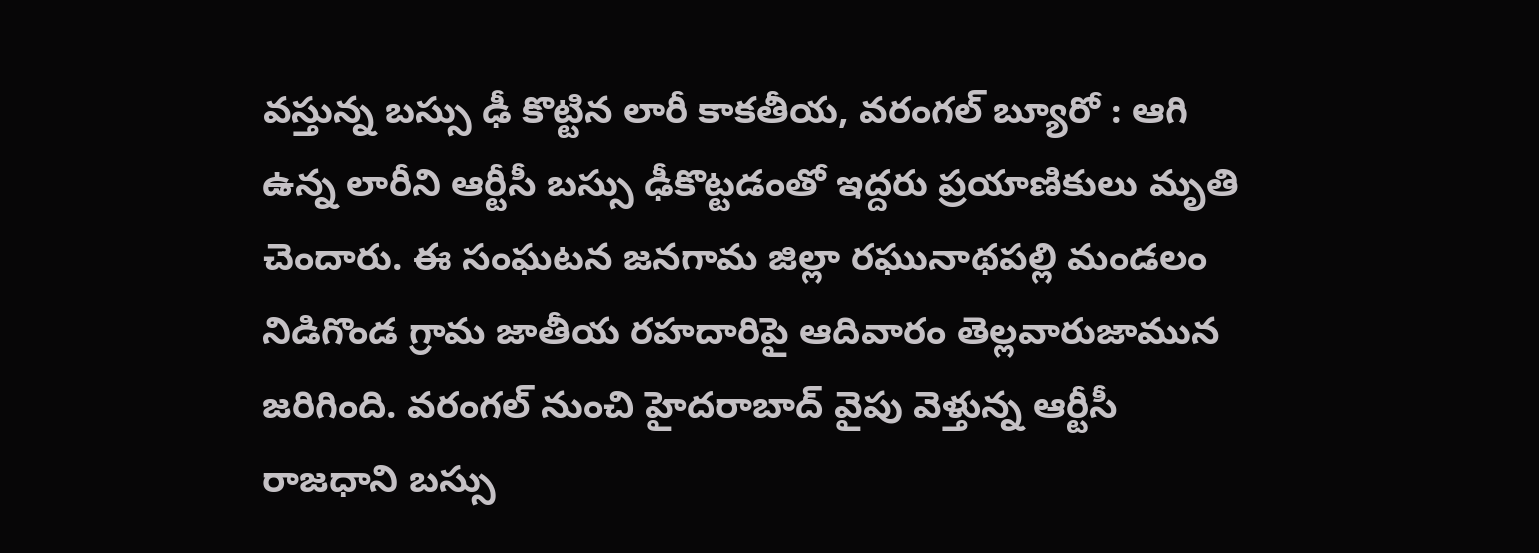వ‌స్తున్న బ‌స్సు ఢీ కొట్టిన లారీ కాక‌తీయ‌, వ‌రంగ‌ల్ బ్యూరో : ఆగి ఉన్న లారీని ఆర్టీసీ బ‌స్సు ఢీకొట్ట‌డంతో ఇద్ద‌రు ప్ర‌యాణికులు మృతి చెందారు. ఈ సంఘ‌ట‌న జ‌న‌గామ జిల్లా ర‌ఘునాథ‌ప‌ల్లి మండ‌లం నిడిగొండ గ్రామ జాతీయ ర‌హ‌దారిపై ఆదివారం తెల్ల‌వారుజామున జ‌రిగింది. వ‌రంగ‌ల్ నుంచి హైద‌రాబాద్‌ వైపు వెళ్తున్న ఆర్టీసీ రాజ‌ధాని బ‌స్సు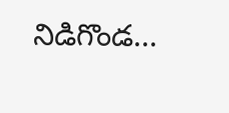నిడిగొండ...